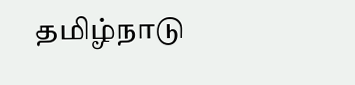தமிழ்நாடு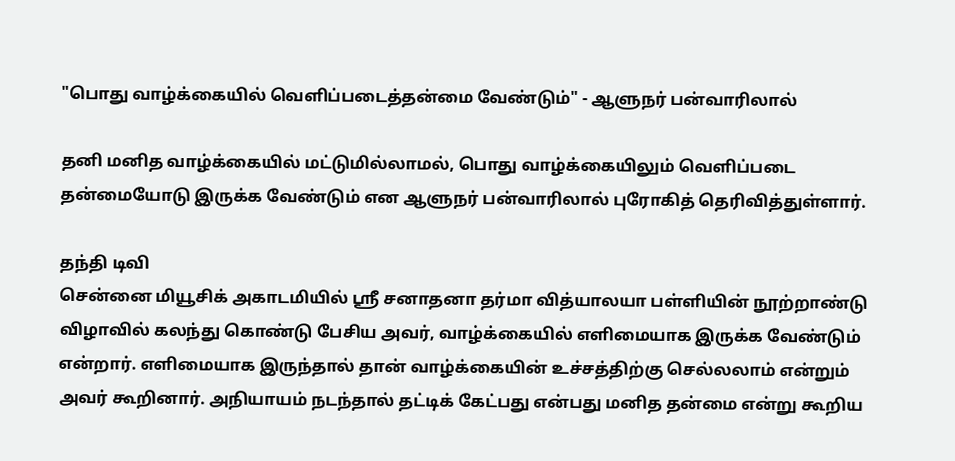"பொது வாழ்க்கையில் வெளிப்படைத்தன்மை வேண்டும்" - ஆளுநர் பன்வாரிலால்

தனி மனித வாழ்க்கையில் மட்டுமில்லாமல், பொது வாழ்க்கையிலும் வெளிப்படை தன்மையோடு இருக்க வேண்டும் என ஆளுநர் பன்வாரிலால் புரோகித் தெரிவித்துள்ளார்.

தந்தி டிவி
சென்னை மியூசிக் அகாடமியில் ஸ்ரீ சனாதனா தர்மா வித்யாலயா பள்ளியின் நூற்றாண்டு விழாவில் கலந்து கொண்டு பேசிய அவர், வாழ்க்கையில் எளிமையாக இருக்க வேண்டும் என்றார். எளிமையாக இருந்தால் தான் வாழ்க்கையின் உச்சத்திற்கு செல்லலாம் என்றும் அவர் கூறினார். அநியாயம் நடந்தால் தட்டிக் கேட்பது என்பது மனித தன்மை என்று கூறிய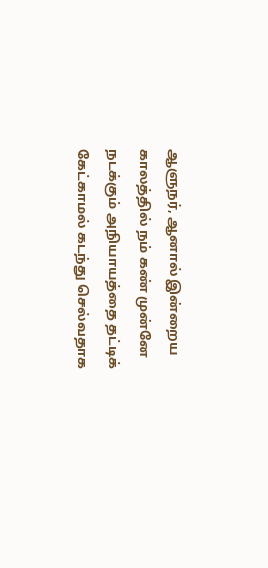ஆளுநர், ஆனால் இன்றைய காலத்தில் நம் கண் முன்னே நடக்கும் அநியாயத்தை தட்டிக் கேட்காமல் கடந்து செல்வதாக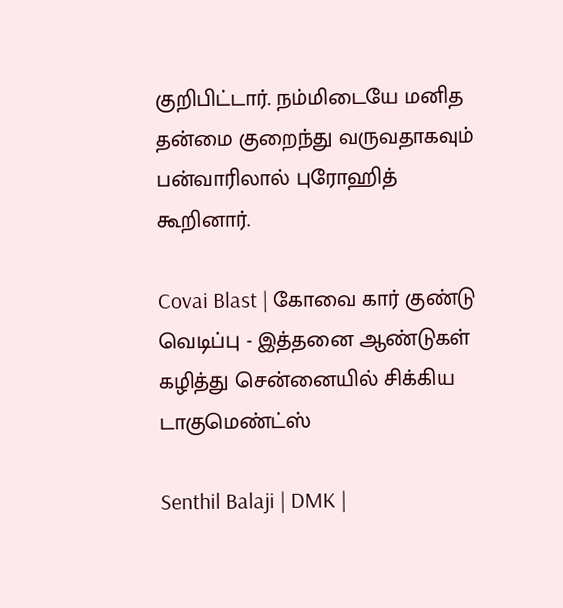குறிபிட்டார். நம்மிடையே மனித தன்மை குறைந்து வருவதாகவும் பன்வாரிலால் புரோஹித் கூறினார்.

Covai Blast | கோவை கார் குண்டு வெடிப்பு - இத்தனை ஆண்டுகள் கழித்து சென்னையில் சிக்கிய டாகுமெண்ட்ஸ்

Senthil Balaji | DMK |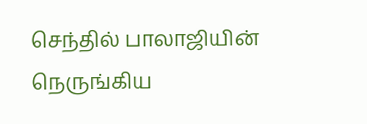செந்தில் பாலாஜியின் நெருங்கிய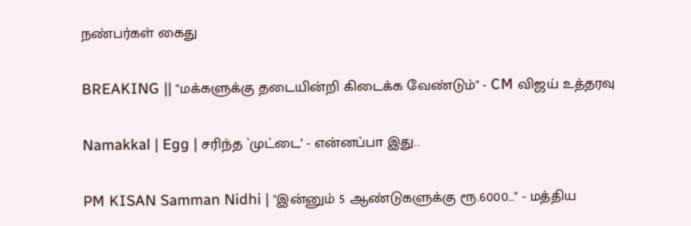நண்பர்கள் கைது

BREAKING || "மக்களுக்கு தடையின்றி கிடைக்க வேண்டும்" - CM விஜய் உத்தரவு

Namakkal | Egg | சரிந்த `முட்டை’ - என்னப்பா இது..

PM KISAN Samman Nidhi | "இன்னும் 5 ஆண்டுகளுக்கு ரூ.6000..." - மத்திய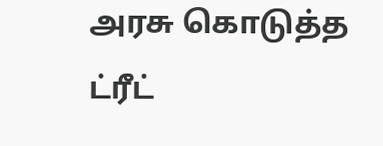அரசு கொடுத்த ட்ரீட்